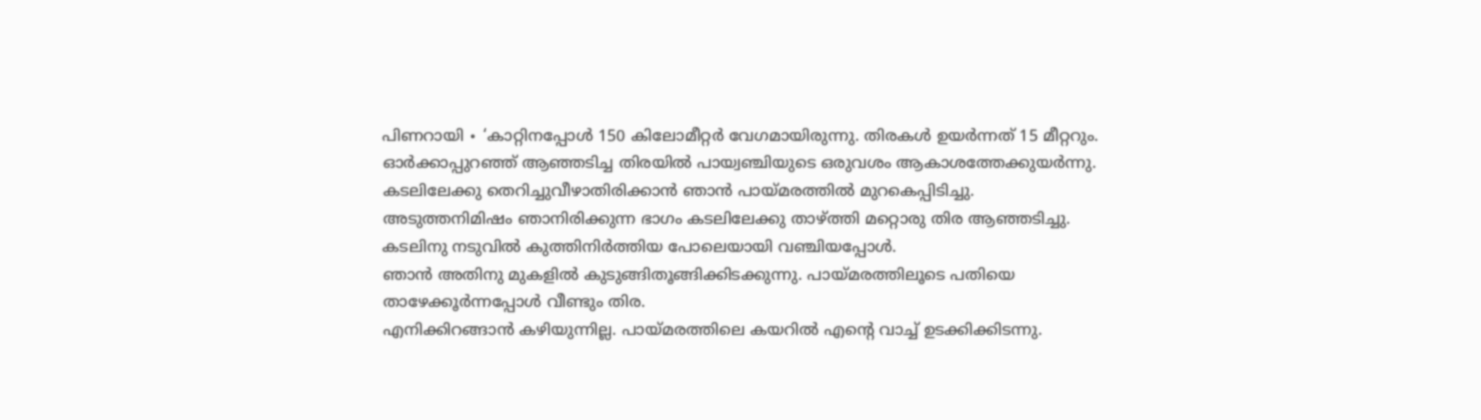പിണറായി ∙ ‘കാറ്റിനപ്പോൾ 150 കിലോമീറ്റർ വേഗമായിരുന്നു. തിരകൾ ഉയർന്നത് 15 മീറ്ററും.
ഓർക്കാപ്പുറഞ്ഞ് ആഞ്ഞടിച്ച തിരയിൽ പായ്വഞ്ചിയുടെ ഒരുവശം ആകാശത്തേക്കുയർന്നു. കടലിലേക്കു തെറിച്ചുവീഴാതിരിക്കാൻ ഞാൻ പായ്മരത്തിൽ മുറകെപ്പിടിച്ചു.
അടുത്തനിമിഷം ഞാനിരിക്കുന്ന ഭാഗം കടലിലേക്കു താഴ്ത്തി മറ്റൊരു തിര ആഞ്ഞടിച്ചു. കടലിനു നടുവിൽ കുത്തിനിർത്തിയ പോലെയായി വഞ്ചിയപ്പോൾ.
ഞാൻ അതിനു മുകളിൽ കുടുങ്ങിതൂങ്ങിക്കിടക്കുന്നു. പായ്മരത്തിലൂടെ പതിയെ താഴേക്കൂർന്നപ്പോൾ വീണ്ടും തിര.
എനിക്കിറങ്ങാൻ കഴിയുന്നില്ല. പായ്മരത്തിലെ കയറിൽ എന്റെ വാച്ച് ഉടക്കിക്കിടന്നു.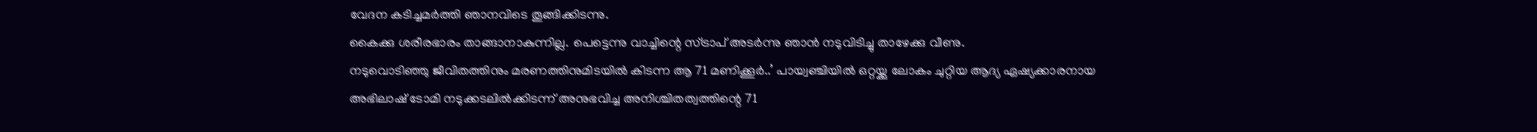വേദന കടിച്ചമർത്തി ഞാനവിടെ തൂങ്ങിക്കിടന്നു.
കൈക്കു ശരീരഭാരം താങ്ങാനാകുന്നില്ല. പെട്ടെന്നു വാച്ചിന്റെ സ്ട്രാപ് അടർന്നു ഞാൻ നടുവിടിച്ചു താഴേക്കു വീണു.
നടുവൊടിഞ്ഞു ജീവിതത്തിനും മരണത്തിനുമിടയിൽ കിടന്ന ആ 71 മണിക്കൂർ..’ പായ്വഞ്ചിയിൽ ഒറ്റയ്ക്കു ലോകം ചുറ്റിയ ആദ്യ ഏഷ്യക്കാരനായ അഭിലാഷ് ടോമി നടുക്കടലിൽക്കിടന്ന് അനുഭവിച്ച അനിശ്ചിതത്വത്തിന്റെ 71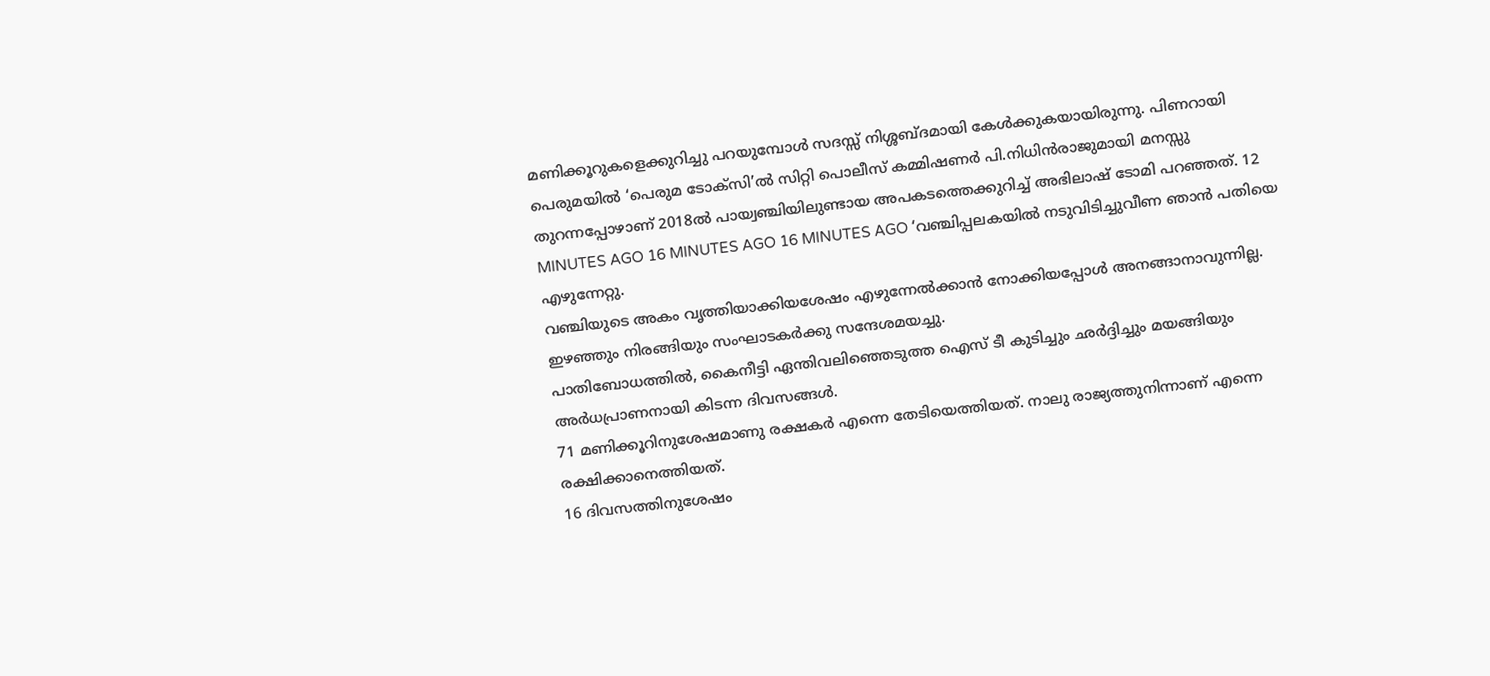മണിക്കൂറുകളെക്കുറിച്ചു പറയുമ്പോൾ സദസ്സ് നിശ്ശബ്ദമായി കേൾക്കുകയായിരുന്നു. പിണറായി പെരുമയിൽ ‘പെരുമ ടോക്സി’ൽ സിറ്റി പൊലീസ് കമ്മിഷണർ പി.നിധിൻരാജുമായി മനസ്സു തുറന്നപ്പോഴാണ് 2018ൽ പായ്വഞ്ചിയിലുണ്ടായ അപകടത്തെക്കുറിച്ച് അഭിലാഷ് ടോമി പറഞ്ഞത്. 12 MINUTES AGO 16 MINUTES AGO 16 MINUTES AGO ‘വഞ്ചിപ്പലകയിൽ നടുവിടിച്ചുവീണ ഞാൻ പതിയെ എഴുന്നേറ്റു.
വഞ്ചിയുടെ അകം വൃത്തിയാക്കിയശേഷം എഴുന്നേൽക്കാൻ നോക്കിയപ്പോൾ അനങ്ങാനാവുന്നില്ല. ഇഴഞ്ഞും നിരങ്ങിയും സംഘാടകർക്കു സന്ദേശമയച്ചു.
പാതിബോധത്തിൽ, കൈനീട്ടി ഏന്തിവലിഞ്ഞെടുത്ത ഐസ് ടീ കുടിച്ചും ഛർദ്ദിച്ചും മയങ്ങിയും അർധപ്രാണനായി കിടന്ന ദിവസങ്ങൾ.
71 മണിക്കൂറിനുശേഷമാണു രക്ഷകർ എന്നെ തേടിയെത്തിയത്. നാലു രാജ്യത്തുനിന്നാണ് എന്നെ രക്ഷിക്കാനെത്തിയത്.
16 ദിവസത്തിനുശേഷം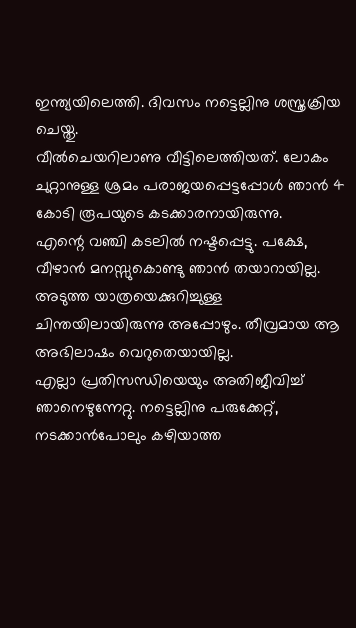ഇന്ത്യയിലെത്തി. ദിവസം നട്ടെല്ലിനു ശസ്ത്രക്രിയ ചെയ്തു.
വീൽചെയറിലാണു വീട്ടിലെത്തിയത്. ലോകം ചുറ്റാനുള്ള ശ്രമം പരാജയപ്പെട്ടപ്പോൾ ഞാൻ 4 കോടി രൂപയുടെ കടക്കാരനായിരുന്നു.
എന്റെ വഞ്ചി കടലിൽ നഷ്ടപ്പെട്ടു. പക്ഷേ, വീഴാൻ മനസ്സുകൊണ്ടു ഞാൻ തയാറായില്ല.
അടുത്ത യാത്രയെക്കുറിച്ചുള്ള ചിന്തയിലായിരുന്നു അപ്പോഴും. തീവ്രമായ ആ അഭിലാഷം വെറുതെയായില്ല.
എല്ലാ പ്രതിസന്ധിയെയും അതിജീവിച്ച് ഞാനെഴുന്നേറ്റു. നട്ടെല്ലിനു പരുക്കേറ്റ്, നടക്കാൻപോലും കഴിയാത്ത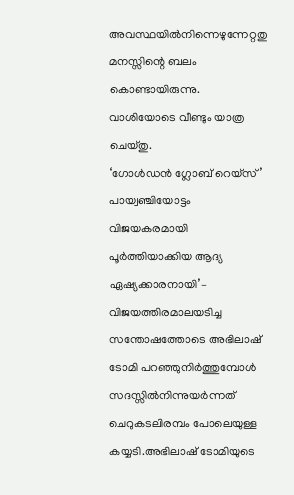അവസ്ഥയിൽനിന്നെഴുന്നേറ്റതു മനസ്സിന്റെ ബലം കൊണ്ടായിരുന്നു.
വാശിയോടെ വീണ്ടും യാത്ര ചെയ്തു.
‘ഗോൾഡൻ ഗ്ലോബ് റെയ്സ്’ പായ്വഞ്ചിയോട്ടം വിജയകരമായി പൂർത്തിയാക്കിയ ആദ്യ ഏഷ്യക്കാരനായി’– വിജയത്തിരമാലയടിച്ച സന്തോഷത്തോടെ അഭിലാഷ് ടോമി പറഞ്ഞുനിർത്തുമ്പോൾ സദസ്സിൽനിന്നുയർന്നത് ചെറുകടലിരമ്പം പോലെയുള്ള കയ്യടി.അഭിലാഷ് ടോമിയുടെ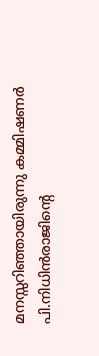മനസ്സറിഞ്ഞായിരുന്നു കമ്മിഷണർ പി.നിധിൻരാജിന്റെ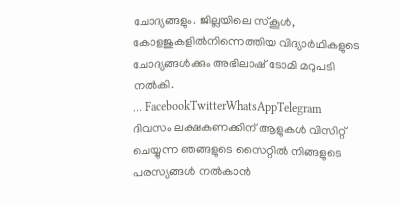ചോദ്യങ്ങളും. ജില്ലയിലെ സ്കൂൾ, കോളജുകളിൽനിന്നെത്തിയ വിദ്യാർഥികളുടെ ചോദ്യങ്ങൾക്കും അഭിലാഷ് ടോമി മറുപടി നൽകി.
… FacebookTwitterWhatsAppTelegram
ദിവസം ലക്ഷകണക്കിന് ആളുകൾ വിസിറ്റ് ചെയ്യുന്ന ഞങ്ങളുടെ സൈറ്റിൽ നിങ്ങളുടെ പരസ്യങ്ങൾ നൽകാൻ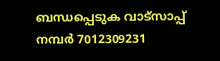ബന്ധപ്പെടുക വാട്സാപ്പ് നമ്പർ 7012309231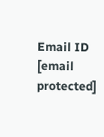Email ID [email protected]